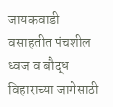जायकवाडी वसाहतीत पंचशील ध्वज व बौद्ध विहाराच्या जागेसाठी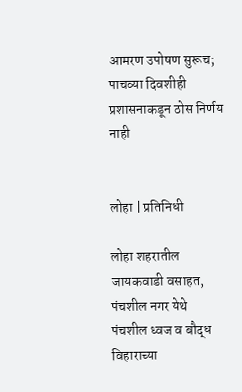आमरण उपोषण सुरूच; पाचव्या दिवशीही प्रशासनाकडून ठोस निर्णय नाही


लोहा | प्रतिनिधी

लोहा शहरातील जायकवाडी वसाहत, पंचशील नगर येथे पंचशील ध्वज व बौद्ध विहाराच्या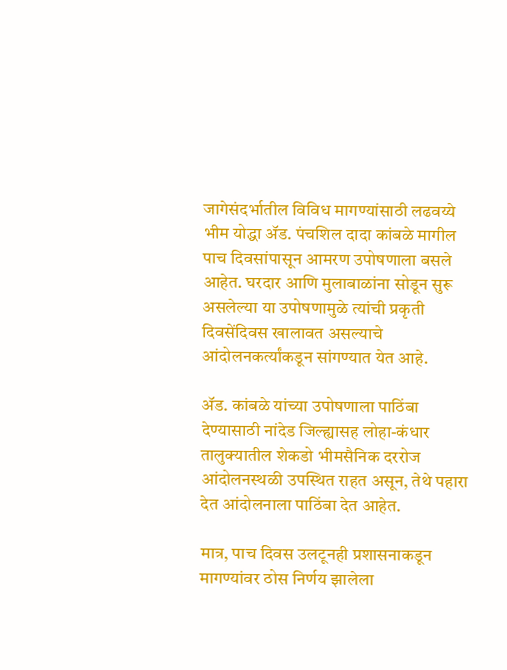जागेसंदर्भातील विविध मागण्यांसाठी लढवय्ये भीम योद्धा ॲड. पंचशिल दादा कांबळे मागील पाच दिवसांपासून आमरण उपोषणाला बसले आहेत. घरदार आणि मुलाबाळांना सोडून सुरू असलेल्या या उपोषणामुळे त्यांची प्रकृती दिवसेंदिवस खालावत असल्याचे आंदोलनकर्त्यांकडून सांगण्यात येत आहे.

ॲड. कांबळे यांच्या उपोषणाला पाठिंबा देण्यासाठी नांदेड जिल्ह्यासह लोहा-कंधार तालुक्यातील शेकडो भीमसैनिक दररोज आंदोलनस्थळी उपस्थित राहत असून, तेथे पहारा देत आंदोलनाला पाठिंबा देत आहेत.

मात्र, पाच दिवस उलटूनही प्रशासनाकडून मागण्यांवर ठोस निर्णय झालेला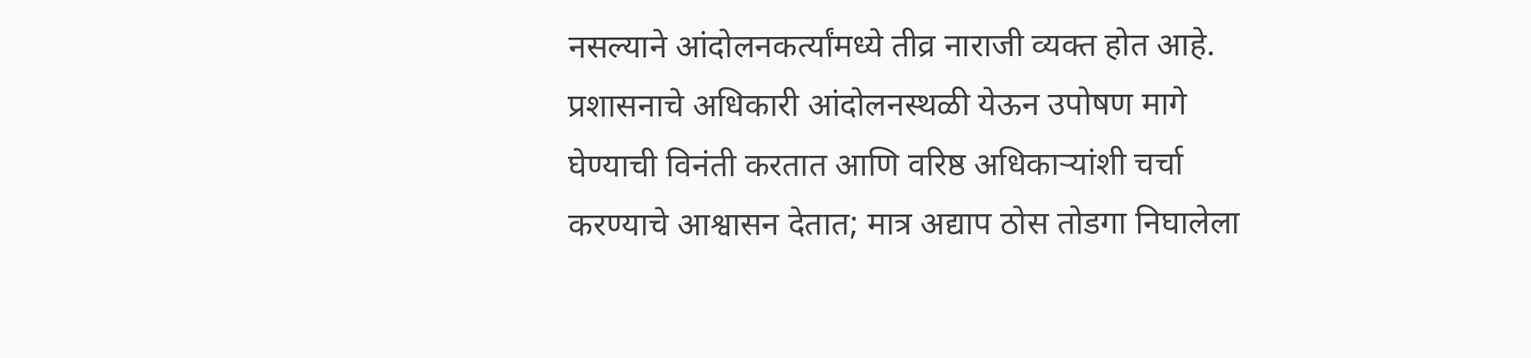नसल्याने आंदोलनकर्त्यांमध्ये तीव्र नाराजी व्यक्त होत आहे. प्रशासनाचे अधिकारी आंदोलनस्थळी येऊन उपोषण मागे घेण्याची विनंती करतात आणि वरिष्ठ अधिकाऱ्यांशी चर्चा करण्याचे आश्वासन देतात; मात्र अद्याप ठोस तोडगा निघालेला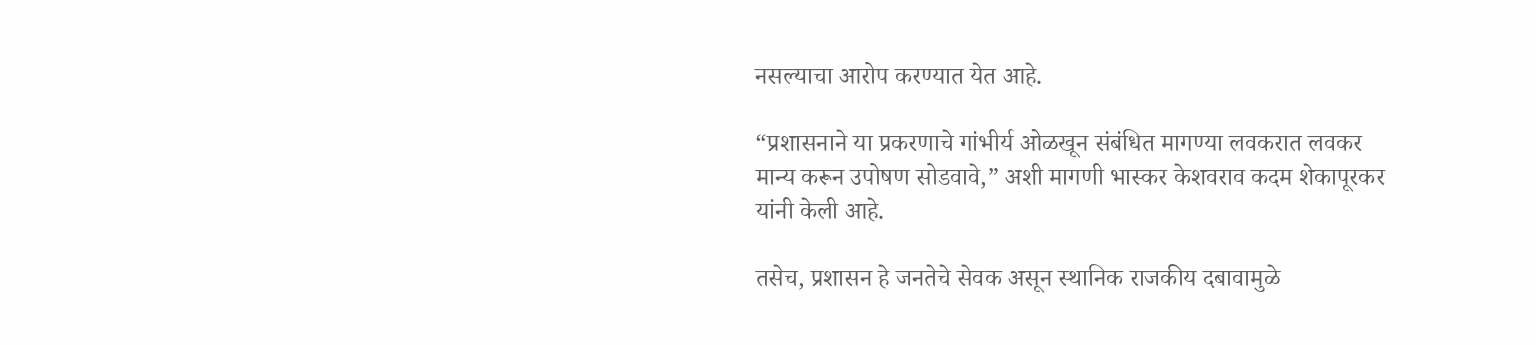नसल्याचा आरोप करण्यात येत आहे.

“प्रशासनाने या प्रकरणाचे गांभीर्य ओळखून संबंधित मागण्या लवकरात लवकर मान्य करून उपोषण सोडवावे,” अशी मागणी भास्कर केशवराव कदम शेकापूरकर यांनी केली आहे.

तसेच, प्रशासन हे जनतेचे सेवक असून स्थानिक राजकीय दबावामुळे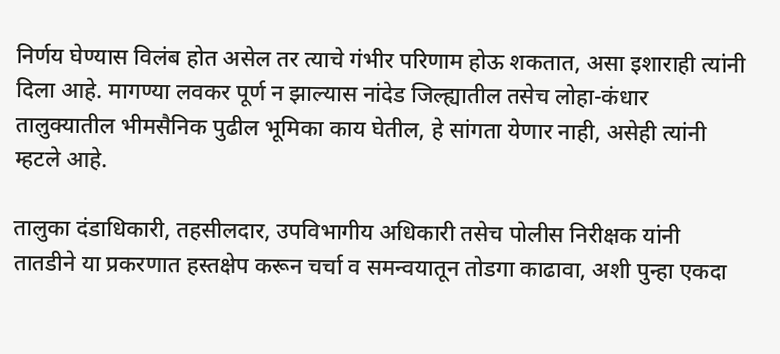निर्णय घेण्यास विलंब होत असेल तर त्याचे गंभीर परिणाम होऊ शकतात, असा इशाराही त्यांनी दिला आहे. मागण्या लवकर पूर्ण न झाल्यास नांदेड जिल्ह्यातील तसेच लोहा-कंधार तालुक्यातील भीमसैनिक पुढील भूमिका काय घेतील, हे सांगता येणार नाही, असेही त्यांनी म्हटले आहे.

तालुका दंडाधिकारी, तहसीलदार, उपविभागीय अधिकारी तसेच पोलीस निरीक्षक यांनी तातडीने या प्रकरणात हस्तक्षेप करून चर्चा व समन्वयातून तोडगा काढावा, अशी पुन्हा एकदा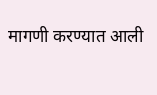मागणी करण्यात आली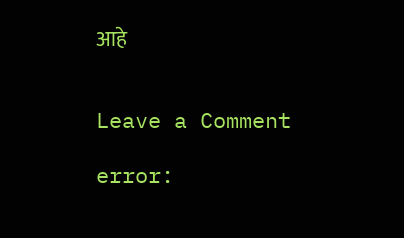आहे


Leave a Comment

error: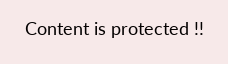Content is protected !!